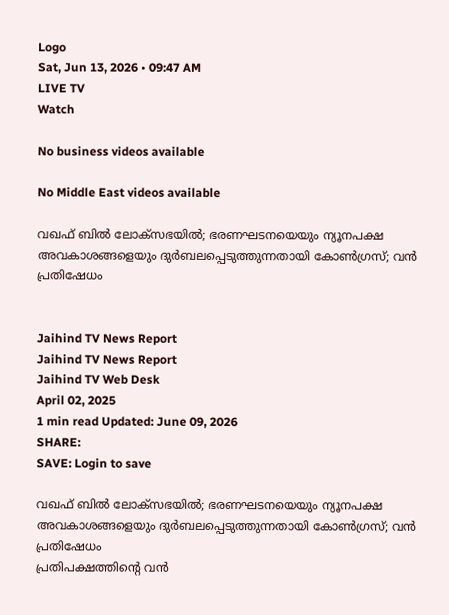Logo
Sat, Jun 13, 2026 • 09:47 AM
LIVE TV
Watch

No business videos available

No Middle East videos available

വഖഫ് ബില്‍ ലോക്‌സഭയില്‍; ഭരണഘടനയെയും ന്യൂനപക്ഷ അവകാശങ്ങളെയും ദുര്‍ബലപ്പെടുത്തുന്നതായി കോണ്‍ഗ്രസ്; വന്‍ പ്രതിഷേധം


Jaihind TV News Report
Jaihind TV News Report
Jaihind TV Web Desk
April 02, 2025
1 min read Updated: June 09, 2026
SHARE:
SAVE: Login to save

വഖഫ് ബില്‍ ലോക്‌സഭയില്‍; ഭരണഘടനയെയും ന്യൂനപക്ഷ അവകാശങ്ങളെയും ദുര്‍ബലപ്പെടുത്തുന്നതായി കോണ്‍ഗ്രസ്; വന്‍ പ്രതിഷേധം
പ്രതിപക്ഷത്തിന്റെ വന്‍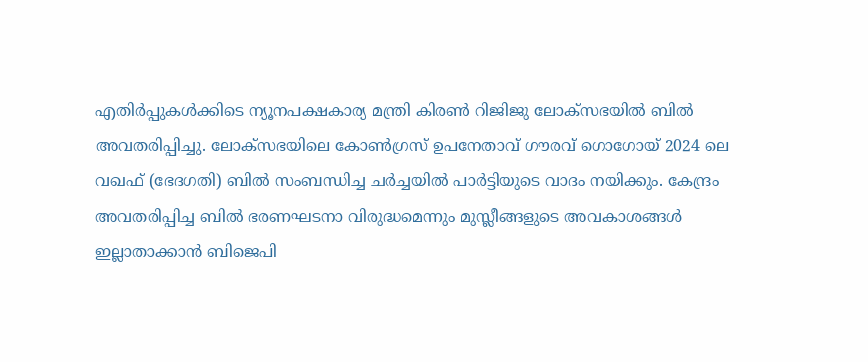എതിര്‍പ്പുകള്‍ക്കിടെ ന്യൂനപക്ഷകാര്യ മന്ത്രി കിരണ്‍ റിജിജു ലോക്‌സഭയില്‍ ബില്‍ അവതരിപ്പിച്ചു. ലോക്‌സഭയിലെ കോണ്‍ഗ്രസ് ഉപനേതാവ് ഗൗരവ് ഗൊഗോയ് 2024 ലെ വഖഫ് (ഭേദഗതി) ബില്‍ സംബന്ധിച്ച ചര്‍ച്ചയില്‍ പാര്‍ട്ടിയുടെ വാദം നയിക്കും. കേന്ദ്രം അവതരിപ്പിച്ച ബില്‍ ഭരണഘടനാ വിരുദ്ധമെന്നും മുസ്ലീങ്ങളുടെ അവകാശങ്ങള്‍ ഇല്ലാതാക്കാന്‍ ബിജെപി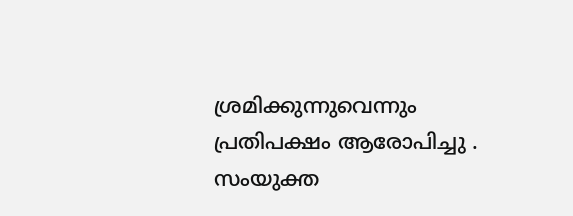ശ്രമിക്കുന്നുവെന്നും പ്രതിപക്ഷം ആരോപിച്ചു . സംയുക്ത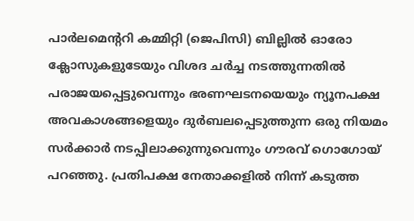പാര്‍ലമെന്ററി കമ്മിറ്റി (ജെപിസി) ബില്ലില്‍ ഓരോ ക്ലോസുകളുടേയും വിശദ ചര്‍ച്ച നടത്തുന്നതില്‍ പരാജയപ്പെട്ടുവെന്നും ഭരണഘടനയെയും ന്യൂനപക്ഷ അവകാശങ്ങളെയും ദുര്‍ബലപ്പെടുത്തുന്ന ഒരു നിയമം സര്‍ക്കാര്‍ നടപ്പിലാക്കുന്നുവെന്നും ഗൗരവ് ഗൊഗോയ് പറഞ്ഞു. പ്രതിപക്ഷ നേതാക്കളില്‍ നിന്ന് കടുത്ത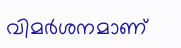വിമര്‍ശനമാണ്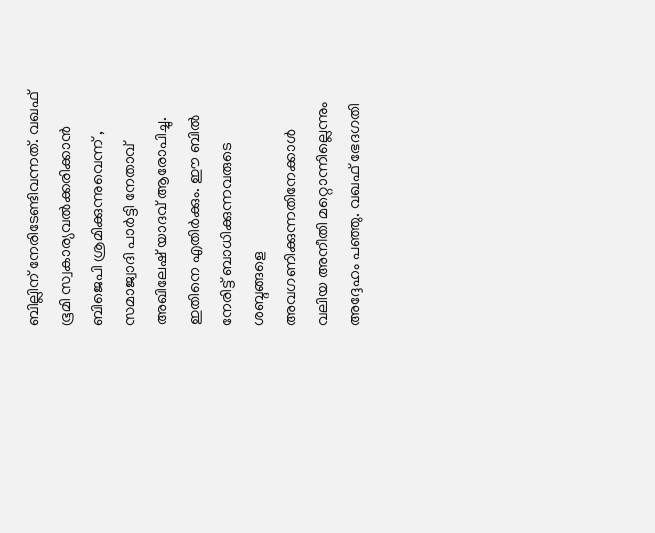ബില്ലിന് നേരിടേണ്ടിവന്നത്. വഖഫ് ഭൂമി സ്വകാര്യവല്‍ക്കരിക്കാന്‍ ബിജെപി ശ്രമിക്കുന്നുവെന്ന് , സമാജ്വാദി പാര്‍ട്ടി നേതാവ് അഖിലേഷ് യാദവ് ആരോപിച്ചു. ഇതിനെ എതിര്‍ക്കും. ഈ ബില്‍ നേരിട്ട് ബാധിക്കുന്നവരുടെ ശബ്ദങ്ങളെ അവഗണിക്കുന്നതിനേക്കാള്‍ വലിയ അനീതി മറ്റൊന്നില്ലെന്നും അദ്ദേഹം പഞ്ഞു. വഖഫ് ഭേദഗതി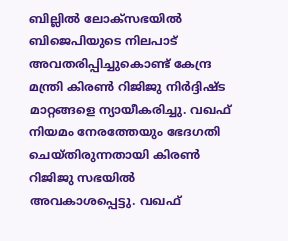ബില്ലില്‍ ലോക്‌സഭയില്‍ ബിജെപിയുടെ നിലപാട് അവതരിപ്പിച്ചുകൊണ്ട് കേന്ദ്ര മന്ത്രി കിരണ്‍ റിജിജു നിര്‍ദ്ദിഷ്ട മാറ്റങ്ങളെ ന്യായീകരിച്ചു. വഖഫ് നിയമം നേരത്തേയും ഭേദഗതി ചെയ്തിരുന്നതായി കിരണ്‍ റിജിജു സഭയില്‍ അവകാശപ്പെട്ടു. വഖഫ്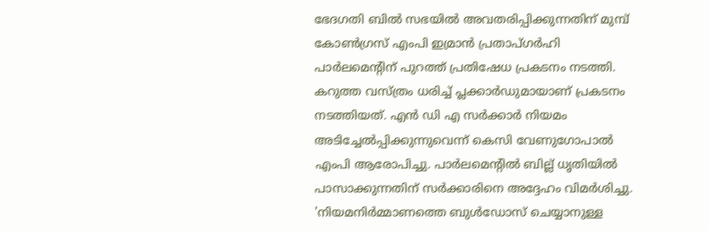ഭേദഗതി ബില്‍ സഭയില്‍ അവതരിപ്പിക്കുന്നതിന് മുമ്പ് കോണ്‍ഗ്രസ് എംപി ഇമ്രാന്‍ പ്രതാപ്ഗര്‍ഹി പാര്‍ലമെന്റിന് പുറത്ത് പ്രതിഷേധ പ്രകടനം നടത്തി. കറുത്ത വസ്ത്രം ധരിച്ച് പ്ലക്കാര്‍ഡുമായാണ് പ്രകടനം നടത്തിയത്. എന്‍ ഡി എ സര്‍ക്കാര്‍ നിയമം അടിച്ചേല്‍പ്പിക്കുന്നുവെന്ന് കെസി വേണുഗോപാല്‍ എംപി ആരോപിച്ചു. പാര്‍ലമെന്റില്‍ ബില്ല് ധൃതിയില്‍ പാസാക്കുന്നതിന് സര്‍ക്കാരിനെ അദ്ദേഹം വിമര്‍ശിച്ചു. 'നിയമനിര്‍മ്മാണത്തെ ബുള്‍ഡോസ് ചെയ്യാനുള്ള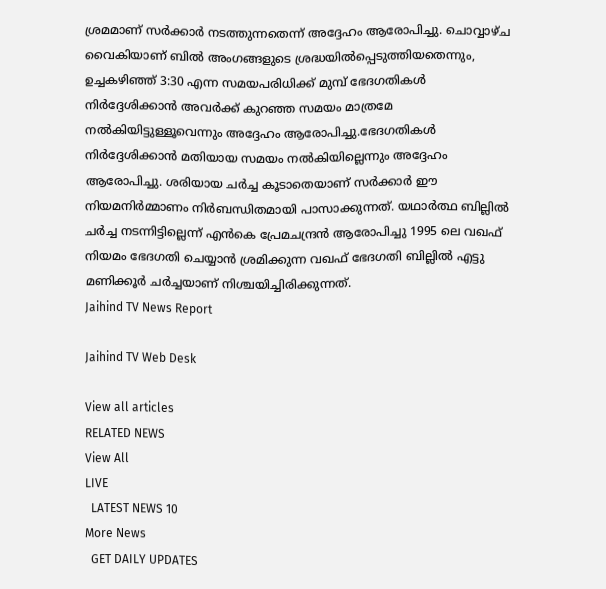ശ്രമമാണ് സര്‍ക്കാര്‍ നടത്തുന്നതെന്ന് അദ്ദേഹം ആരോപിച്ചു. ചൊവ്വാഴ്ച വൈകിയാണ് ബില്‍ അംഗങ്ങളുടെ ശ്രദ്ധയില്‍പ്പെടുത്തിയതെന്നും, ഉച്ചകഴിഞ്ഞ് 3:30 എന്ന സമയപരിധിക്ക് മുമ്പ് ഭേദഗതികള്‍ നിര്‍ദ്ദേശിക്കാന്‍ അവര്‍ക്ക് കുറഞ്ഞ സമയം മാത്രമേ നല്‍കിയിട്ടുള്ളൂവെന്നും അദ്ദേഹം ആരോപിച്ചു.ഭേദഗതികള്‍ നിര്‍ദ്ദേശിക്കാന്‍ മതിയായ സമയം നല്‍കിയില്ലെന്നും അദ്ദേഹം ആരോപിച്ചു. ശരിയായ ചര്‍ച്ച കൂടാതെയാണ് സര്‍ക്കാര്‍ ഈ നിയമനിര്‍മ്മാണം നിര്‍ബന്ധിതമായി പാസാക്കുന്നത്. യഥാര്‍ത്ഥ ബില്ലില്‍ ചര്‍ച്ച നടന്നിട്ടില്ലെന്ന് എന്‍കെ പ്രേമചന്ദ്രന്‍ ആരോപിച്ചു 1995 ലെ വഖഫ് നിയമം ഭേദഗതി ചെയ്യാന്‍ ശ്രമിക്കുന്ന വഖഫ് ഭേദഗതി ബില്ലില്‍ എട്ടു മണിക്കൂര്‍ ചര്‍ച്ചയാണ് നിശ്ചയിച്ചിരിക്കുന്നത്.
Jaihind TV News Report

Jaihind TV Web Desk

View all articles
RELATED NEWS
View All
LIVE
  LATEST NEWS 10
More News
  GET DAILY UPDATES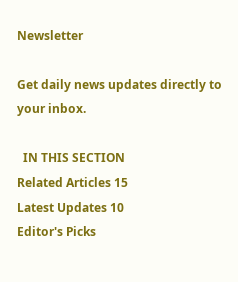Newsletter

Get daily news updates directly to your inbox.

  IN THIS SECTION
Related Articles 15
Latest Updates 10
Editor's Picks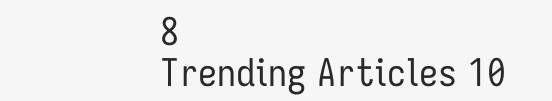8
Trending Articles 10